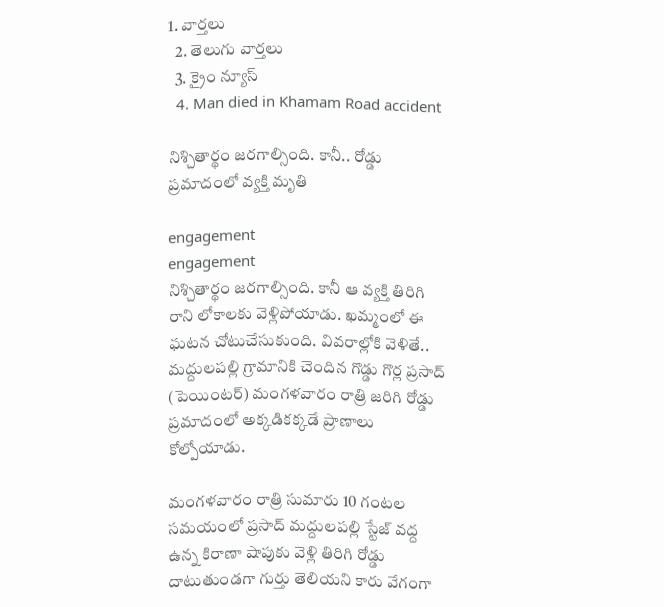1. వార్తలు
  2. తెలుగు వార్తలు
  3. క్రైం న్యూస్
  4. Man died in Khamam Road accident

నిశ్చితార్థం జరగాల్సింది. కానీ.. రోడ్డు ప్రమాదంలో వ్యక్తి మృతి

engagement
engagement
నిశ్చితార్థం జరగాల్సింది. కానీ ఆ వ్యక్తి తిరిగి రాని లోకాలకు వెళ్లిపోయాడు. ఖమ్మంలో ఈ ఘటన చోటుచేసుకుంది. వివరాల్లోకి వెళితే.. మద్దులపల్లి గ్రామానికి చెందిన గొడ్డు గొర్ల ప్రసాద్ (పెయింటర్) మంగళవారం రాత్రి జరిగి రోడ్డు ప్రమాదంలో అక్కడికక్కడే ప్రాణాలు కోల్పోయాడు.

మంగళవారం రాత్రి సుమారు 10 గంటల సమయంలో ప్రసాద్ మద్దులపల్లి స్టేజ్ వద్ద ఉన్న కిరాణా షాపుకు వెళ్లి తిరిగి రోడ్డు దాటుతుండగా గుర్తు తెలియని కారు వేగంగా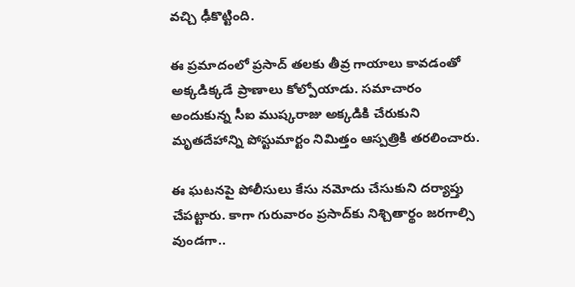వచ్చి ఢీకొట్టింది.

ఈ ప్రమాదంలో ప్రసాద్ తలకు తీవ్ర గాయాలు కావడంతో అక్కడిక్కడే ప్రాణాలు కోల్పోయాడు. సమాచారం అందుకున్న సీఐ ముష్కరాజు అక్కడికి చేరుకుని మృతదేహాన్ని పోస్టుమార్టం నిమిత్తం ఆస్పత్రికి తరలించారు.

ఈ ఘటనపై పోలీసులు కేసు నమోదు చేసుకుని దర్యాప్తు చేపట్టారు. కాగా గురువారం ప్రసాద్‌కు నిశ్చితార్థం జరగాల్సి వుండగా..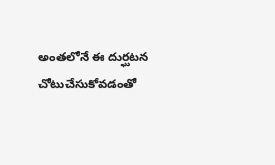అంతలోనే ఈ దుర్ఘటన చోటుచేసుకోవడంతో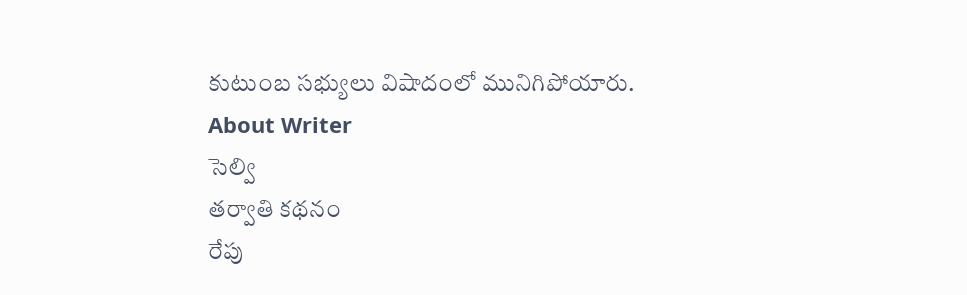కుటుంబ సభ్యులు విషాదంలో మునిగిపోయారు.
About Writer
సెల్వి
తర్వాతి కథనం
రేపు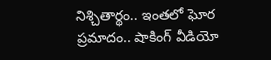నిశ్చితార్థం.. ఇంతలో ఘోర ప్రమాదం.. షాకింగ్ వీడియో